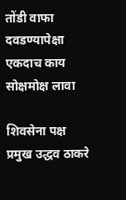तोंडी वाफा दवडण्यापेक्षा एकदाच काय सोक्षमोक्ष लावा

शिवसेना पक्ष प्रमुख उद्धव ठाकरे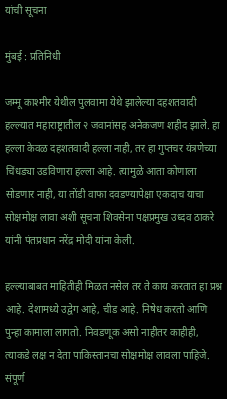यांची सूचना

मुंबई : प्रतिनिधी

जम्मू काश्मीर येथील पुलवामा येथे झालेल्या दहशतवादी हल्ल्यात महाराष्ट्रातील २ जवानांसह अनेकजण शहीद झाले. हा हल्ला केवळ दहशतवादी हल्ला नाही, तर हा गुप्तचर यंत्रणेच्या चिंधड्या उडविणारा हल्ला आहे. त्यामुळे आता कोणाला सोडणार नाही, या तोंडी वाफा दवडण्यापेक्षा एकदाच याचा सोक्षमोक्ष लावा अशी सूचना शिवसेना पक्षप्रमुख उध्दव ठाकरे यांनी पंतप्रधान नरेंद्र मोदी यांना केली.

हल्ल्याबाबत माहितीही मिळत नसेल तर ते काय करतात हा प्रश्न आहे. देशामध्ये उद्वेग आहे, चीड आहे. निषेध करतो आणि पुन्हा कामाला लागतो. निवडणूक असो नाहीतर काहीही, त्याकडे लक्ष न देता पाकिस्तानचा सोक्षमोक्ष लावला पाहिजे. संपूर्ण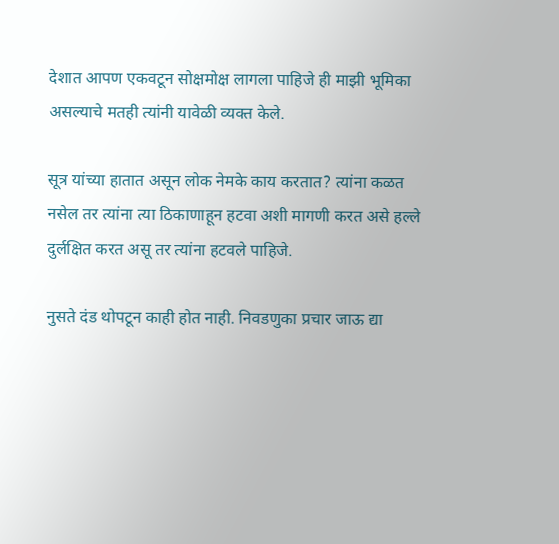देशात आपण एकवटून सोक्षमोक्ष लागला पाहिजे ही माझी भूमिका असल्याचे मतही त्यांनी यावेळी व्यक्त केले.

सूत्र यांच्या हातात असून लोक नेमके काय करतात? त्यांना कळत नसेल तर त्यांना त्या ठिकाणाहून हटवा अशी मागणी करत असे हल्ले दुर्लक्षित करत असू तर त्यांना हटवले पाहिजे.

नुसते दंड थोपटून काही होत नाही. निवडणुका प्रचार जाऊ द्या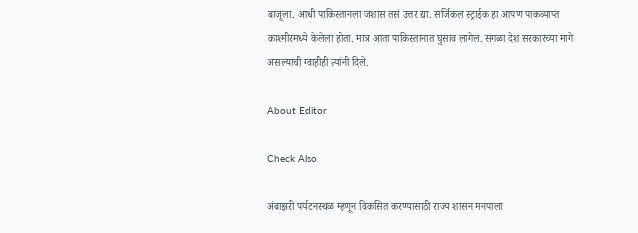बाजूला. आधी पाकिस्तानला जशास तसं उत्तर द्या. सर्जिकल स्ट्राईक हा आपण पाकव्याप्त काश्मीरमध्ये केलेला होता. मात्र आता पाकिस्तानात घुसाव लागेल. सगळा देश सरकारच्या मागे असल्याची ग्वाहीही त्यांनी दिले.

About Editor

Check Also

अंबाझरी पर्यटनस्थळ म्हणून विकसित करण्यासाठी राज्य शासन मनपाला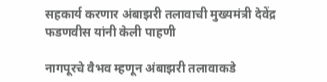सहकार्य करणार अंबाझरी तलावाची मुख्यमंत्री देवेंद्र फडणवीस यांनी केली पाहणी

नागपूरचे वैभव म्हणून अंबाझरी तलावाकडे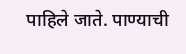पाहिले जाते. पाण्याची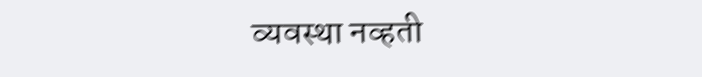व्यवस्था नव्हती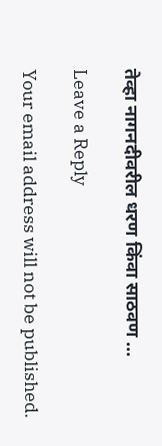तेव्हा नागनदीवरील धरण किंवा साठवण …

Leave a Reply

Your email address will not be published.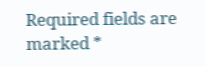Required fields are marked *